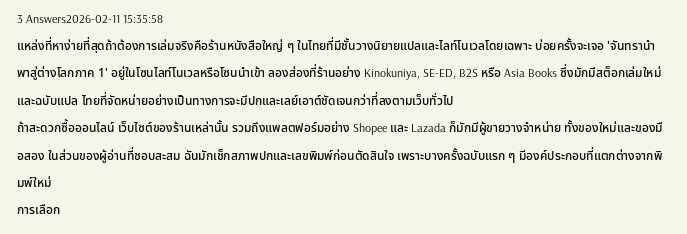3 Answers2026-02-11 15:35:58
แหล่งที่หาง่ายที่สุดถ้าต้องการเล่มจริงคือร้านหนังสือใหญ่ ๆ ในไทยที่มีชั้นวางนิยายแปลและไลท์โนเวลโดยเฉพาะ บ่อยครั้งจะเจอ 'จันทรานําพาสู่ต่างโลกภาค 1' อยู่ในโซนไลท์โนเวลหรือโซนนำเข้า ลองส่องที่ร้านอย่าง Kinokuniya, SE-ED, B2S หรือ Asia Books ซึ่งมักมีสต็อกเล่มใหม่และฉบับแปล ไทยที่จัดหน่ายอย่างเป็นทางการจะมีปกและเลย์เอาต์ชัดเจนกว่าที่ลงตามเว็บทั่วไป
ถ้าสะดวกซื้อออนไลน์ เว็บไซต์ของร้านเหล่านั้น รวมถึงแพลตฟอร์มอย่าง Shopee และ Lazada ก็มักมีผู้ขายวางจำหน่าย ทั้งของใหม่และของมือสอง ในส่วนของผู้อ่านที่ชอบสะสม ฉันมักเช็กสภาพปกและเลขพิมพ์ก่อนตัดสินใจ เพราะบางครั้งฉบับแรก ๆ มีองค์ประกอบที่แตกต่างจากพิมพ์ใหม่
การเลือก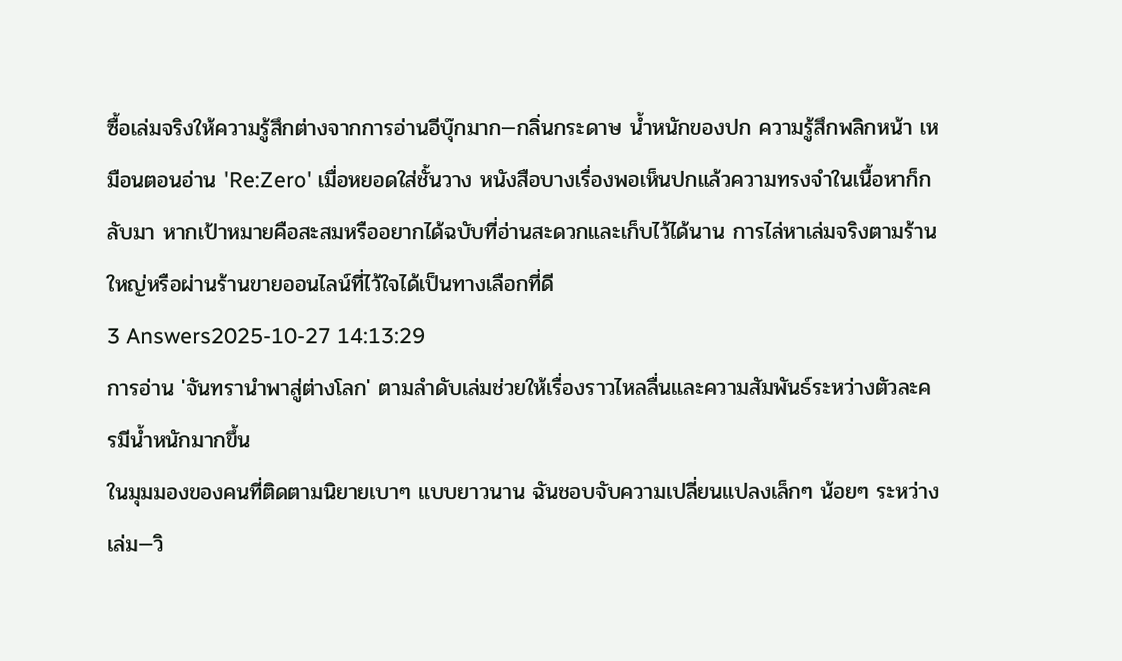ซื้อเล่มจริงให้ความรู้สึกต่างจากการอ่านอีบุ๊กมาก—กลิ่นกระดาษ น้ำหนักของปก ความรู้สึกพลิกหน้า เหมือนตอนอ่าน 'Re:Zero' เมื่อหยอดใส่ชั้นวาง หนังสือบางเรื่องพอเห็นปกแล้วความทรงจำในเนื้อหาก็กลับมา หากเป้าหมายคือสะสมหรืออยากได้ฉบับที่อ่านสะดวกและเก็บไว้ได้นาน การไล่หาเล่มจริงตามร้านใหญ่หรือผ่านร้านขายออนไลน์ที่ไว้ใจได้เป็นทางเลือกที่ดี
3 Answers2025-10-27 14:13:29
การอ่าน 'จันทรานําพาสู่ต่างโลก' ตามลำดับเล่มช่วยให้เรื่องราวไหลลื่นและความสัมพันธ์ระหว่างตัวละครมีน้ำหนักมากขึ้น
ในมุมมองของคนที่ติดตามนิยายเบาๆ แบบยาวนาน ฉันชอบจับความเปลี่ยนแปลงเล็กๆ น้อยๆ ระหว่างเล่ม—วิ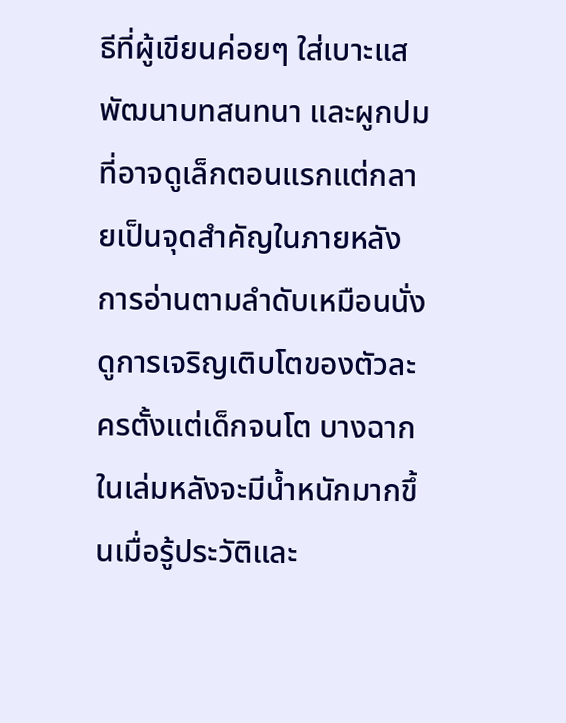ธีที่ผู้เขียนค่อยๆ ใส่เบาะแส พัฒนาบทสนทนา และผูกปมที่อาจดูเล็กตอนแรกแต่กลายเป็นจุดสำคัญในภายหลัง การอ่านตามลำดับเหมือนนั่งดูการเจริญเติบโตของตัวละครตั้งแต่เด็กจนโต บางฉากในเล่มหลังจะมีน้ำหนักมากขึ้นเมื่อรู้ประวัติและ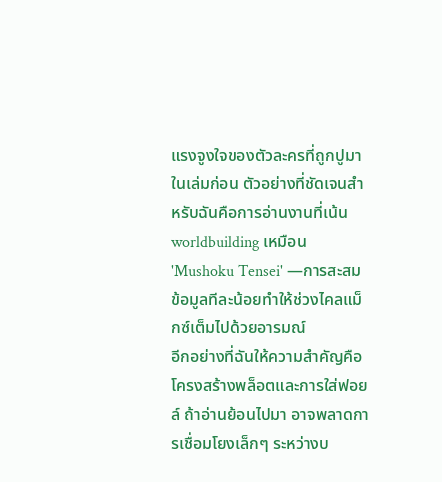แรงจูงใจของตัวละครที่ถูกปูมาในเล่มก่อน ตัวอย่างที่ชัดเจนสำหรับฉันคือการอ่านงานที่เน้น worldbuilding เหมือน 'Mushoku Tensei' —การสะสมข้อมูลทีละน้อยทำให้ช่วงไคลแม็กซ์เต็มไปด้วยอารมณ์
อีกอย่างที่ฉันให้ความสำคัญคือโครงสร้างพล็อตและการใส่ฟอยล์ ถ้าอ่านย้อนไปมา อาจพลาดการเชื่อมโยงเล็กๆ ระหว่างบ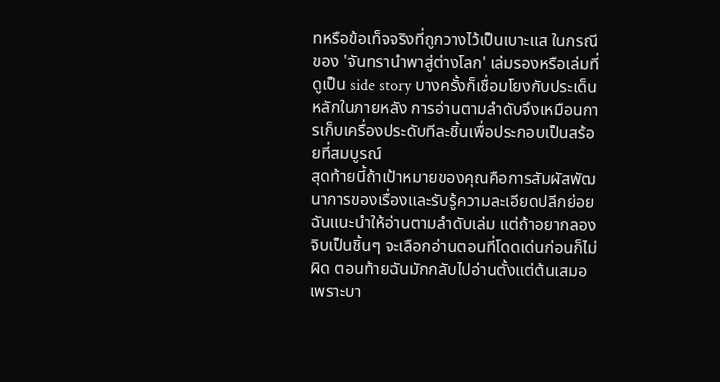ทหรือข้อเท็จจริงที่ถูกวางไว้เป็นเบาะแส ในกรณีของ 'จันทรานําพาสู่ต่างโลก' เล่มรองหรือเล่มที่ดูเป็น side story บางครั้งก็เชื่อมโยงกับประเด็นหลักในภายหลัง การอ่านตามลำดับจึงเหมือนการเก็บเครื่องประดับทีละชิ้นเพื่อประกอบเป็นสร้อยที่สมบูรณ์
สุดท้ายนี้ถ้าเป้าหมายของคุณคือการสัมผัสพัฒนาการของเรื่องและรับรู้ความละเอียดปลีกย่อย ฉันแนะนำให้อ่านตามลำดับเล่ม แต่ถ้าอยากลองจิบเป็นชิ้นๆ จะเลือกอ่านตอนที่โดดเด่นก่อนก็ไม่ผิด ตอนท้ายฉันมักกลับไปอ่านตั้งแต่ต้นเสมอ เพราะบา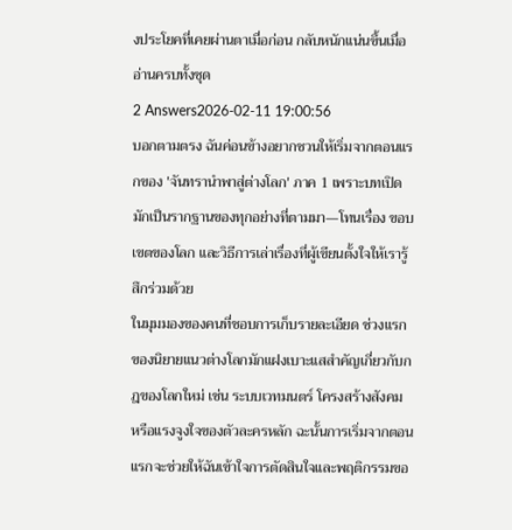งประโยคที่เคยผ่านตาเมื่อก่อน กลับหนักแน่นขึ้นเมื่ออ่านครบทั้งชุด
2 Answers2026-02-11 19:00:56
บอกตามตรง ฉันค่อนข้างอยากชวนให้เริ่มจากตอนแรกของ 'จันทรานําพาสู่ต่างโลก' ภาค 1 เพราะบทเปิดมักเป็นรากฐานของทุกอย่างที่ตามมา—โทนเรื่อง ขอบเขตของโลก และวิธีการเล่าเรื่องที่ผู้เขียนตั้งใจให้เรารู้สึกร่วมด้วย
ในมุมมองของคนที่ชอบการเก็บรายละเอียด ช่วงแรกของนิยายแนวต่างโลกมักแฝงเบาะแสสำคัญเกี่ยวกับกฎของโลกใหม่ เช่น ระบบเวทมนตร์ โครงสร้างสังคม หรือแรงจูงใจของตัวละครหลัก ฉะนั้นการเริ่มจากตอนแรกจะช่วยให้ฉันเข้าใจการตัดสินใจและพฤติกรรมขอ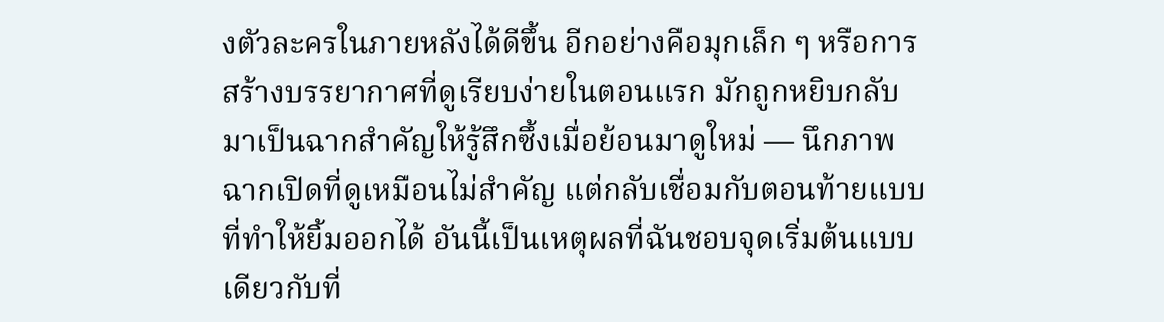งตัวละครในภายหลังได้ดีขึ้น อีกอย่างคือมุกเล็ก ๆ หรือการสร้างบรรยากาศที่ดูเรียบง่ายในตอนแรก มักถูกหยิบกลับมาเป็นฉากสำคัญให้รู้สึกซึ้งเมื่อย้อนมาดูใหม่ — นึกภาพฉากเปิดที่ดูเหมือนไม่สำคัญ แต่กลับเชื่อมกับตอนท้ายแบบที่ทำให้ยิ้มออกได้ อันนี้เป็นเหตุผลที่ฉันชอบจุดเริ่มต้นแบบเดียวกับที่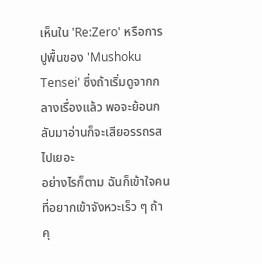เห็นใน 'Re:Zero' หรือการปูพื้นของ 'Mushoku Tensei' ซึ่งถ้าเริ่มดูจากกลางเรื่องแล้ว พอจะย้อนกลับมาอ่านก็จะเสียอรรถรสไปเยอะ
อย่างไรก็ตาม ฉันก็เข้าใจคนที่อยากเข้าจังหวะเร็ว ๆ ถ้าคุ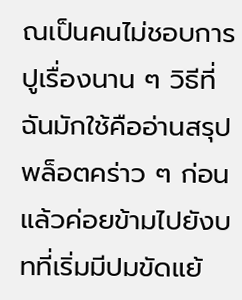ณเป็นคนไม่ชอบการปูเรื่องนาน ๆ วิธีที่ฉันมักใช้คืออ่านสรุปพล็อตคร่าว ๆ ก่อนแล้วค่อยข้ามไปยังบทที่เริ่มมีปมขัดแย้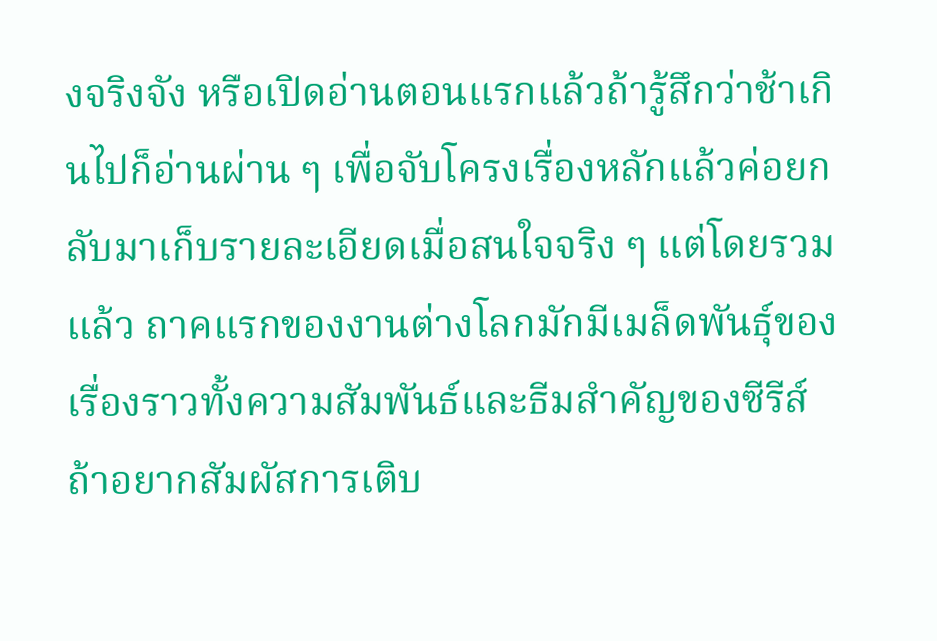งจริงจัง หรือเปิดอ่านตอนแรกแล้วถ้ารู้สึกว่าช้าเกินไปก็อ่านผ่าน ๆ เพื่อจับโครงเรื่องหลักแล้วค่อยกลับมาเก็บรายละเอียดเมื่อสนใจจริง ๆ แต่โดยรวมแล้ว ถาคแรกของงานต่างโลกมักมีเมล็ดพันธุ์ของเรื่องราวทั้งความสัมพันธ์และธีมสำคัญของซีรีส์ ถ้าอยากสัมผัสการเติบ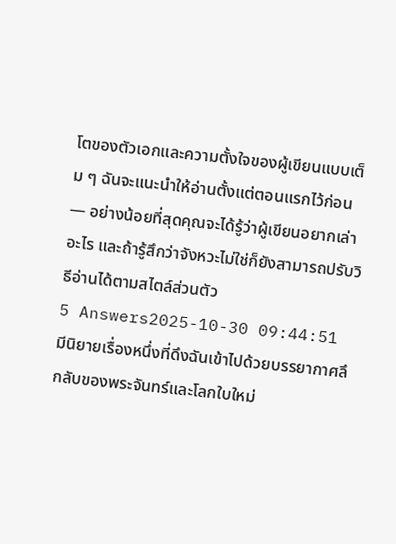โตของตัวเอกและความตั้งใจของผู้เขียนแบบเต็ม ๆ ฉันจะแนะนำให้อ่านตั้งแต่ตอนแรกไว้ก่อน — อย่างน้อยที่สุดคุณจะได้รู้ว่าผู้เขียนอยากเล่าอะไร และถ้ารู้สึกว่าจังหวะไม่ใช่ก็ยังสามารถปรับวิธีอ่านได้ตามสไตล์ส่วนตัว
5 Answers2025-10-30 09:44:51
มีนิยายเรื่องหนึ่งที่ดึงฉันเข้าไปด้วยบรรยากาศลึกลับของพระจันทร์และโลกใบใหม่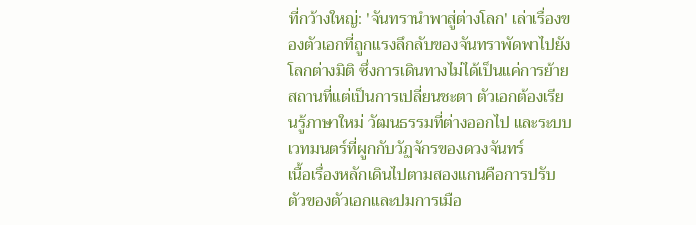ที่กว้างใหญ่: 'จันทรานําพาสู่ต่างโลก' เล่าเรื่องของตัวเอกที่ถูกแรงลึกลับของจันทราพัดพาไปยังโลกต่างมิติ ซึ่งการเดินทางไม่ได้เป็นแค่การย้ายสถานที่แต่เป็นการเปลี่ยนชะตา ตัวเอกต้องเรียนรู้ภาษาใหม่ วัฒนธรรมที่ต่างออกไป และระบบเวทมนตร์ที่ผูกกับวัฏจักรของดวงจันทร์
เนื้อเรื่องหลักเดินไปตามสองแกนคือการปรับตัวของตัวเอกและปมการเมือ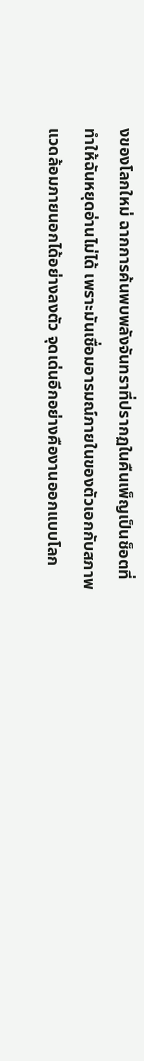งของโลกใหม่ ฉากการค้นพบพลังจันทราที่ปรากฏในคืนเพ็ญเป็นช็อตที่ทำให้ฉันหยุดอ่านไม่ได้ เพราะมันเชื่อมอารมณ์ภายในของตัวเอกกับสภาพแวดล้อมภายนอกได้อย่างลงตัว จุดเด่นอีกอย่างคืองานออกแบบโลก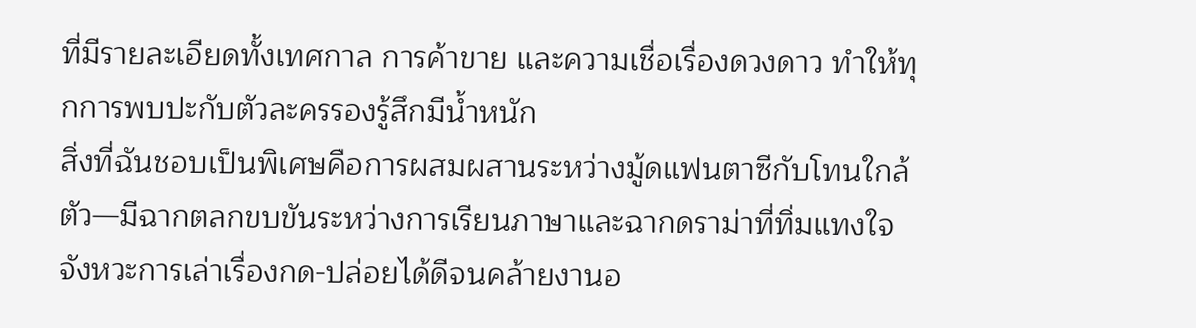ที่มีรายละเอียดทั้งเทศกาล การค้าขาย และความเชื่อเรื่องดวงดาว ทำให้ทุกการพบปะกับตัวละครรองรู้สึกมีน้ำหนัก
สิ่งที่ฉันชอบเป็นพิเศษคือการผสมผสานระหว่างมู้ดแฟนตาซีกับโทนใกล้ตัว—มีฉากตลกขบขันระหว่างการเรียนภาษาและฉากดราม่าที่ทิ่มแทงใจ จังหวะการเล่าเรื่องกด-ปล่อยได้ดีจนคล้ายงานอ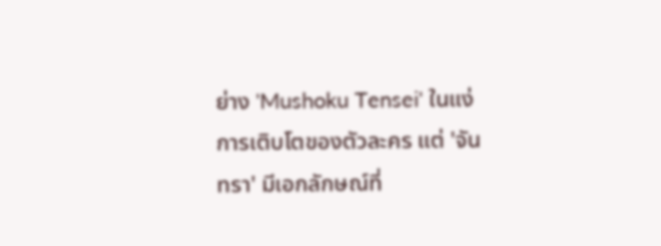ย่าง 'Mushoku Tensei' ในแง่การเติบโตของตัวละคร แต่ 'จันทรา' มีเอกลักษณ์ที่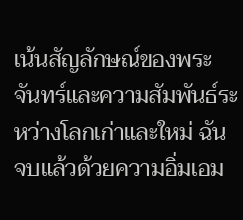เน้นสัญลักษณ์ของพระจันทร์และความสัมพันธ์ระหว่างโลกเก่าและใหม่ ฉันจบแล้วด้วยความอิ่มเอม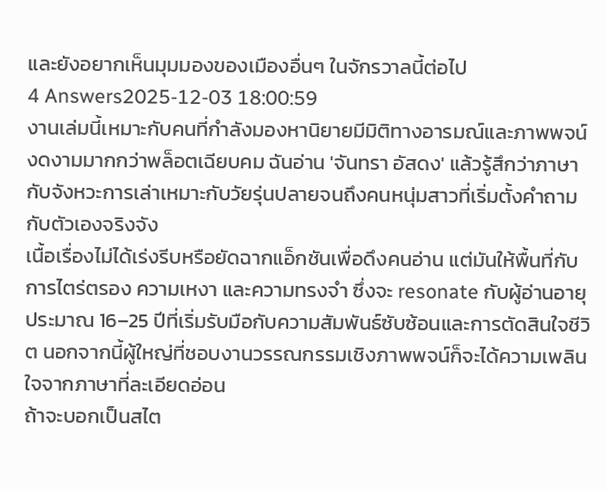และยังอยากเห็นมุมมองของเมืองอื่นๆ ในจักรวาลนี้ต่อไป
4 Answers2025-12-03 18:00:59
งานเล่มนี้เหมาะกับคนที่กำลังมองหานิยายมีมิติทางอารมณ์และภาพพจน์งดงามมากกว่าพล็อตเฉียบคม ฉันอ่าน 'จันทรา อัสดง' แล้วรู้สึกว่าภาษากับจังหวะการเล่าเหมาะกับวัยรุ่นปลายจนถึงคนหนุ่มสาวที่เริ่มตั้งคำถามกับตัวเองจริงจัง
เนื้อเรื่องไม่ได้เร่งรีบหรือยัดฉากแอ็กชันเพื่อดึงคนอ่าน แต่มันให้พื้นที่กับการไตร่ตรอง ความเหงา และความทรงจำ ซึ่งจะ resonate กับผู้อ่านอายุประมาณ 16–25 ปีที่เริ่มรับมือกับความสัมพันธ์ซับซ้อนและการตัดสินใจชีวิต นอกจากนี้ผู้ใหญ่ที่ชอบงานวรรณกรรมเชิงภาพพจน์ก็จะได้ความเพลินใจจากภาษาที่ละเอียดอ่อน
ถ้าจะบอกเป็นสไต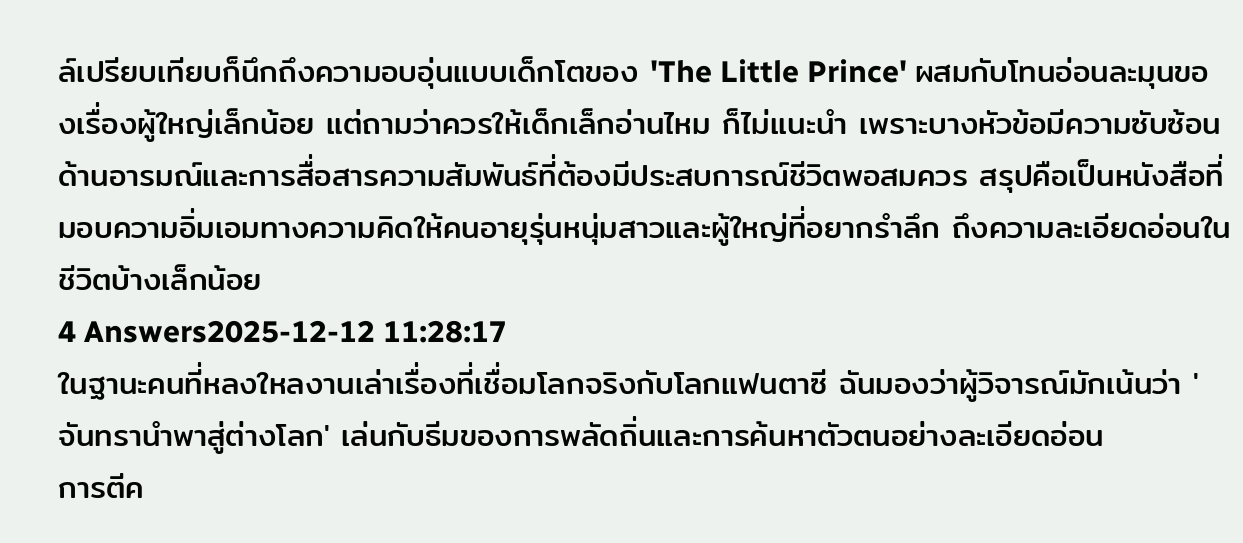ล์เปรียบเทียบก็นึกถึงความอบอุ่นแบบเด็กโตของ 'The Little Prince' ผสมกับโทนอ่อนละมุนของเรื่องผู้ใหญ่เล็กน้อย แต่ถามว่าควรให้เด็กเล็กอ่านไหม ก็ไม่แนะนำ เพราะบางหัวข้อมีความซับซ้อนด้านอารมณ์และการสื่อสารความสัมพันธ์ที่ต้องมีประสบการณ์ชีวิตพอสมควร สรุปคือเป็นหนังสือที่มอบความอิ่มเอมทางความคิดให้คนอายุรุ่นหนุ่มสาวและผู้ใหญ่ที่อยากรำลึก ถึงความละเอียดอ่อนในชีวิตบ้างเล็กน้อย
4 Answers2025-12-12 11:28:17
ในฐานะคนที่หลงใหลงานเล่าเรื่องที่เชื่อมโลกจริงกับโลกแฟนตาซี ฉันมองว่าผู้วิจารณ์มักเน้นว่า 'จันทรานำพาสู่ต่างโลก' เล่นกับธีมของการพลัดถิ่นและการค้นหาตัวตนอย่างละเอียดอ่อน
การตีค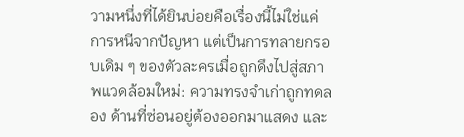วามหนึ่งที่ได้ยินบ่อยคือเรื่องนี้ไม่ใช่แค่การหนีจากปัญหา แต่เป็นการทลายกรอบเดิม ๆ ของตัวละครเมื่อถูกดึงไปสู่สภาพแวดล้อมใหม่: ความทรงจำเก่าถูกทดลอง ด้านที่ซ่อนอยู่ต้องออกมาแสดง และ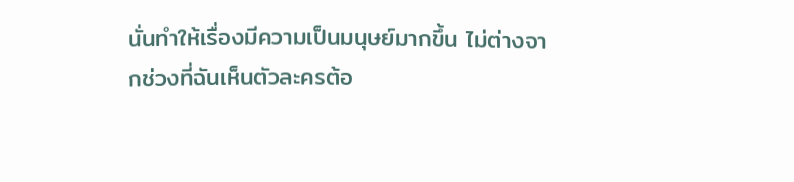นั่นทำให้เรื่องมีความเป็นมนุษย์มากขึ้น ไม่ต่างจากช่วงที่ฉันเห็นตัวละครต้อ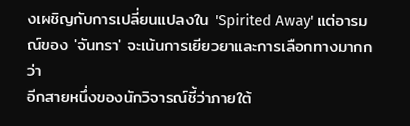งเผชิญกับการเปลี่ยนแปลงใน 'Spirited Away' แต่อารมณ์ของ 'จันทรา' จะเน้นการเยียวยาและการเลือกทางมากกว่า
อีกสายหนึ่งของนักวิจารณ์ชี้ว่าภายใต้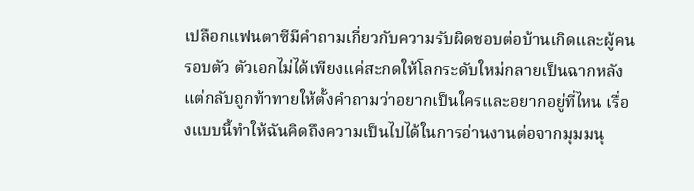เปลือกแฟนตาซีมีคำถามเกี่ยวกับความรับผิดชอบต่อบ้านเกิดและผู้คนรอบตัว ตัวเอกไม่ได้เพียงแค่สะกดให้โลกระดับใหม่กลายเป็นฉากหลัง แต่กลับถูกท้าทายให้ตั้งคำถามว่าอยากเป็นใครและอยากอยู่ที่ไหน เรื่องแบบนี้ทำให้ฉันคิดถึงความเป็นไปได้ในการอ่านงานต่อจากมุมมนุ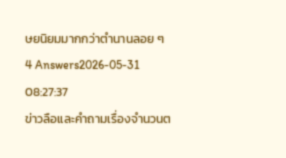ษยนิยมมากกว่าตำนานลอย ๆ
4 Answers2026-05-31 08:27:37
ข่าวลือและคำถามเรื่องจำนวนต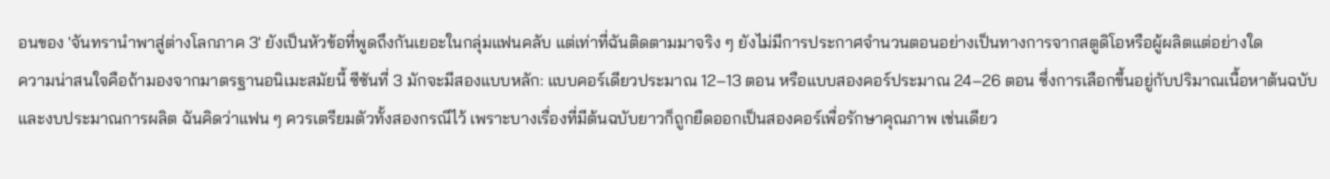อนของ 'จันทรานําพาสู่ต่างโลกภาค 3' ยังเป็นหัวข้อที่พูดถึงกันเยอะในกลุ่มแฟนคลับ แต่เท่าที่ฉันติดตามมาจริง ๆ ยังไม่มีการประกาศจำนวนตอนอย่างเป็นทางการจากสตูดิโอหรือผู้ผลิตแต่อย่างใด
ความน่าสนใจคือถ้ามองจากมาตรฐานอนิเมะสมัยนี้ ซีซันที่ 3 มักจะมีสองแบบหลัก: แบบคอร์เดียวประมาณ 12–13 ตอน หรือแบบสองคอร์ประมาณ 24–26 ตอน ซึ่งการเลือกขึ้นอยู่กับปริมาณเนื้อหาต้นฉบับและงบประมาณการผลิต ฉันคิดว่าแฟน ๆ ควรเตรียมตัวทั้งสองกรณีไว้ เพราะบางเรื่องที่มีต้นฉบับยาวก็ถูกยืดออกเป็นสองคอร์เพื่อรักษาคุณภาพ เช่นเดียว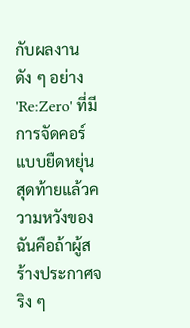กับผลงานดัง ๆ อย่าง 'Re:Zero' ที่มีการจัดคอร์แบบยืดหยุ่น
สุดท้ายแล้วความหวังของฉันคือถ้าผู้สร้างประกาศจริง ๆ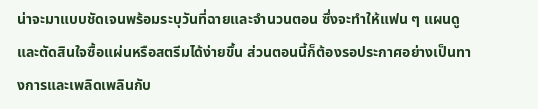น่าจะมาแบบชัดเจนพร้อมระบุวันที่ฉายและจำนวนตอน ซึ่งจะทำให้แฟน ๆ แผนดูและตัดสินใจซื้อแผ่นหรือสตรีมได้ง่ายขึ้น ส่วนตอนนี้ก็ต้องรอประกาศอย่างเป็นทางการและเพลิดเพลินกับ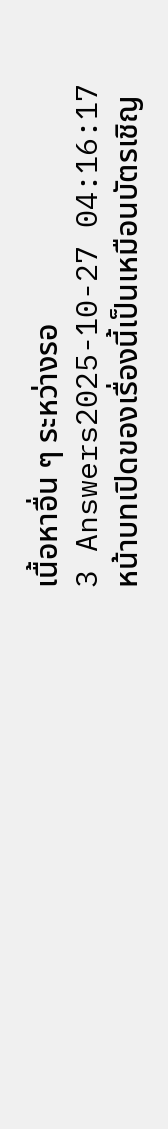เนื้อหาอื่น ๆ ระหว่างรอ
3 Answers2025-10-27 04:16:17
หน้าบทเปิดของเรื่องนี้เป็นเหมือนบัตรเชิญ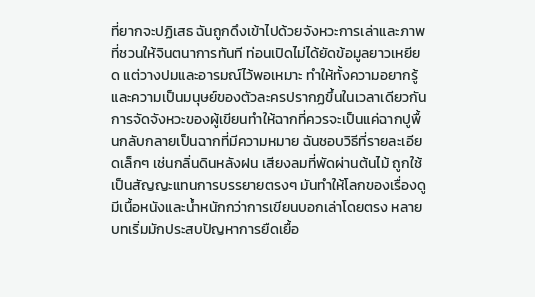ที่ยากจะปฏิเสธ ฉันถูกดึงเข้าไปด้วยจังหวะการเล่าและภาพที่ชวนให้จินตนาการทันที ท่อนเปิดไม่ได้ยัดข้อมูลยาวเหยียด แต่วางปมและอารมณ์ไว้พอเหมาะ ทำให้ทั้งความอยากรู้และความเป็นมนุษย์ของตัวละครปรากฏขึ้นในเวลาเดียวกัน
การจัดจังหวะของผู้เขียนทำให้ฉากที่ควรจะเป็นแค่ฉากปูพื้นกลับกลายเป็นฉากที่มีความหมาย ฉันชอบวิธีที่รายละเอียดเล็กๆ เช่นกลิ่นดินหลังฝน เสียงลมที่พัดผ่านต้นไม้ ถูกใช้เป็นสัญญะแทนการบรรยายตรงๆ มันทำให้โลกของเรื่องดูมีเนื้อหนังและน้ำหนักกว่าการเขียนบอกเล่าโดยตรง หลายบทเริ่มมักประสบปัญหาการยืดเยื้อ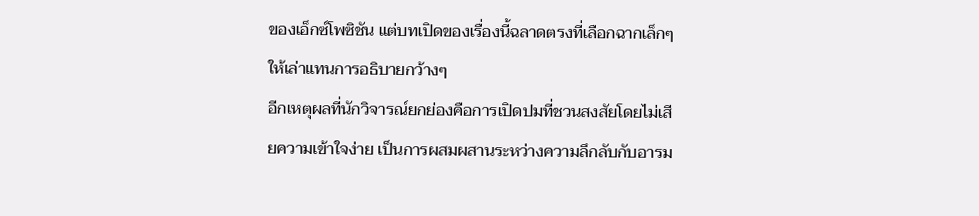ของเอ็กซ์โพซิชัน แต่บทเปิดของเรื่องนี้ฉลาดตรงที่เลือกฉากเล็กๆ ให้เล่าแทนการอธิบายกว้างๆ
อีกเหตุผลที่นักวิจารณ์ยกย่องคือการเปิดปมที่ชวนสงสัยโดยไม่เสียความเข้าใจง่าย เป็นการผสมผสานระหว่างความลึกลับกับอารม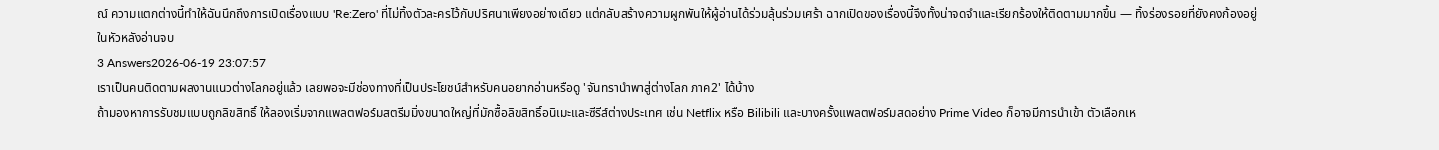ณ์ ความแตกต่างนี้ทำให้ฉันนึกถึงการเปิดเรื่องแบบ 'Re:Zero' ที่ไม่ทิ้งตัวละครไว้กับปริศนาเพียงอย่างเดียว แต่กลับสร้างความผูกพันให้ผู้อ่านได้ร่วมลุ้นร่วมเศร้า ฉากเปิดของเรื่องนี้จึงทั้งน่าจดจำและเรียกร้องให้ติดตามมากขึ้น — ทิ้งร่องรอยที่ยังคงก้องอยู่ในหัวหลังอ่านจบ
3 Answers2026-06-19 23:07:57
เราเป็นคนติดตามผลงานแนวต่างโลกอยู่แล้ว เลยพอจะมีช่องทางที่เป็นประโยชน์สำหรับคนอยากอ่านหรือดู 'จันทรานําพาสู่ต่างโลก ภาค2' ได้บ้าง
ถ้ามองหาการรับชมแบบถูกลิขสิทธิ์ ให้ลองเริ่มจากแพลตฟอร์มสตรีมมิ่งขนาดใหญ่ที่มักซื้อลิขสิทธิ์อนิเมะและซีรีส์ต่างประเทศ เช่น Netflix หรือ Bilibili และบางครั้งแพลตฟอร์มสดอย่าง Prime Video ก็อาจมีการนำเข้า ตัวเลือกเห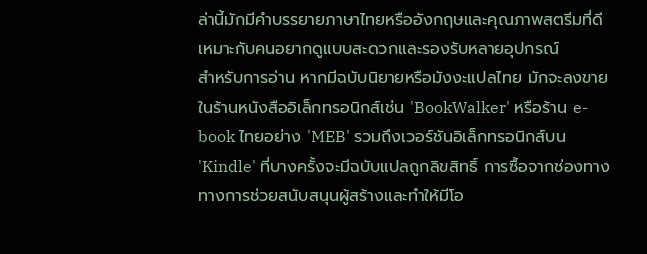ล่านี้มักมีคำบรรยายภาษาไทยหรืออังกฤษและคุณภาพสตรีมที่ดี เหมาะกับคนอยากดูแบบสะดวกและรองรับหลายอุปกรณ์
สำหรับการอ่าน หากมีฉบับนิยายหรือมังงะแปลไทย มักจะลงขายในร้านหนังสืออิเล็กทรอนิกส์เช่น 'BookWalker' หรือร้าน e-book ไทยอย่าง 'MEB' รวมถึงเวอร์ชันอิเล็กทรอนิกส์บน 'Kindle' ที่บางครั้งจะมีฉบับแปลถูกลิขสิทธิ์ การซื้อจากช่องทางทางการช่วยสนับสนุนผู้สร้างและทำให้มีโอ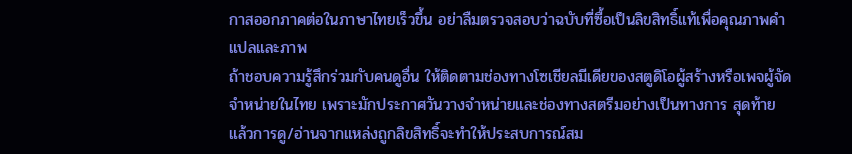กาสออกภาคต่อในภาษาไทยเร็วขึ้น อย่าลืมตรวจสอบว่าฉบับที่ซื้อเป็นลิขสิทธิ์แท้เพื่อคุณภาพคำแปลและภาพ
ถ้าชอบความรู้สึกร่วมกับคนดูอื่น ให้ติดตามช่องทางโซเชียลมีเดียของสตูดิโอผู้สร้างหรือเพจผู้จัดจำหน่ายในไทย เพราะมักประกาศวันวางจำหน่ายและช่องทางสตรีมอย่างเป็นทางการ สุดท้ายแล้วการดู/อ่านจากแหล่งถูกลิขสิทธิ์จะทำให้ประสบการณ์สม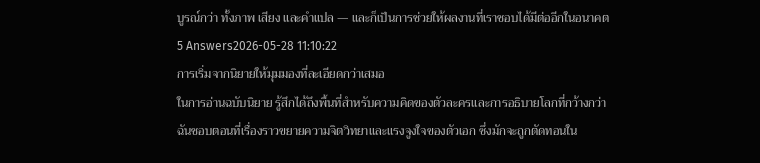บูรณ์กว่า ทั้งภาพ เสียง และคำแปล — และก็เป็นการช่วยให้ผลงานที่เราชอบได้มีต่ออีกในอนาคต
5 Answers2026-05-28 11:10:22
การเริ่มจากนิยายให้มุมมองที่ละเอียดกว่าเสมอ
ในการอ่านฉบับนิยาย รู้สึกได้ถึงพื้นที่สำหรับความคิดของตัวละครและการอธิบายโลกที่กว้างกว่า ฉันชอบตอนที่เรื่องราวขยายความจิตวิทยาและแรงจูงใจของตัวเอก ซึ่งมักจะถูกตัดทอนใน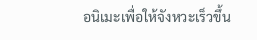อนิเมะเพื่อให้จังหวะเร็วขึ้น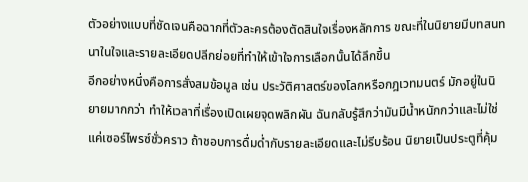ตัวอย่างแบบที่ชัดเจนคือฉากที่ตัวละครต้องตัดสินใจเรื่องหลักการ ขณะที่ในนิยายมีบทสนทนาในใจและรายละเอียดปลีกย่อยที่ทำให้เข้าใจการเลือกนั้นได้ลึกขึ้น
อีกอย่างหนึ่งคือการสั่งสมข้อมูล เช่น ประวัติศาสตร์ของโลกหรือกฎเวทมนตร์ มักอยู่ในนิยายมากกว่า ทำให้เวลาที่เรื่องเปิดเผยจุดพลิกผัน ฉันกลับรู้สึกว่ามันมีน้ำหนักกว่าและไม่ใช่แค่เซอร์ไพรซ์ชั่วคราว ถ้าชอบการดื่มด่ำกับรายละเอียดและไม่รีบร้อน นิยายเป็นประตูที่คุ้ม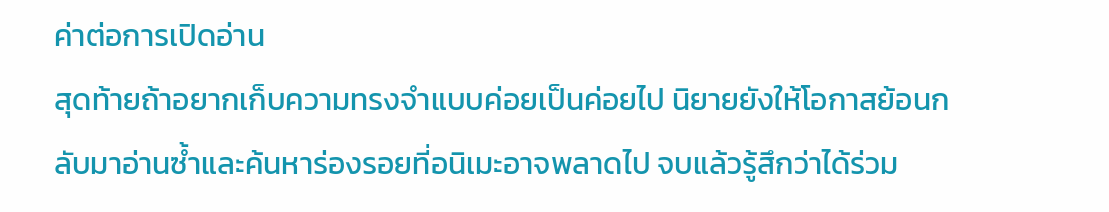ค่าต่อการเปิดอ่าน
สุดท้ายถ้าอยากเก็บความทรงจำแบบค่อยเป็นค่อยไป นิยายยังให้โอกาสย้อนกลับมาอ่านซ้ำและค้นหาร่องรอยที่อนิเมะอาจพลาดไป จบแล้วรู้สึกว่าได้ร่วม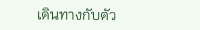เดินทางกับตัว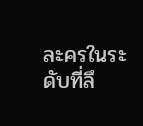ละครในระดับที่ลึ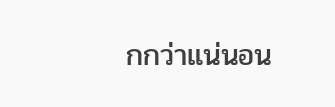กกว่าแน่นอน